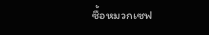ซื้อหมวกเซฟ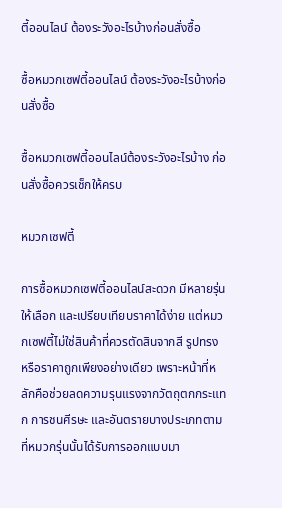ตี้ออนไลน์ ต้องระวังอะไรบ้างก่อนสั่งซื้อ

ซื้อหมวกเซฟตี้ออนไลน์ ต้องระวังอะไรบ้างก่อนสั่งซื้อ

ซื้อหมวกเซฟตี้ออนไลน์ต้องระวังอะไรบ้าง ก่อนสั่งซื้อควรเช็กให้ครบ

หมวกเซฟตี้

การซื้อหมวกเซฟตี้ออนไลน์สะดวก มีหลายรุ่นให้เลือก และเปรียบเทียบราคาได้ง่าย แต่หมวกเซฟตี้ไม่ใช่สินค้าที่ควรตัดสินจากสี รูปทรง หรือราคาถูกเพียงอย่างเดียว เพราะหน้าที่หลักคือช่วยลดความรุนแรงจากวัตถุตกกระแทก การชนศีรษะ และอันตรายบางประเภทตามที่หมวกรุ่นนั้นได้รับการออกแบบมา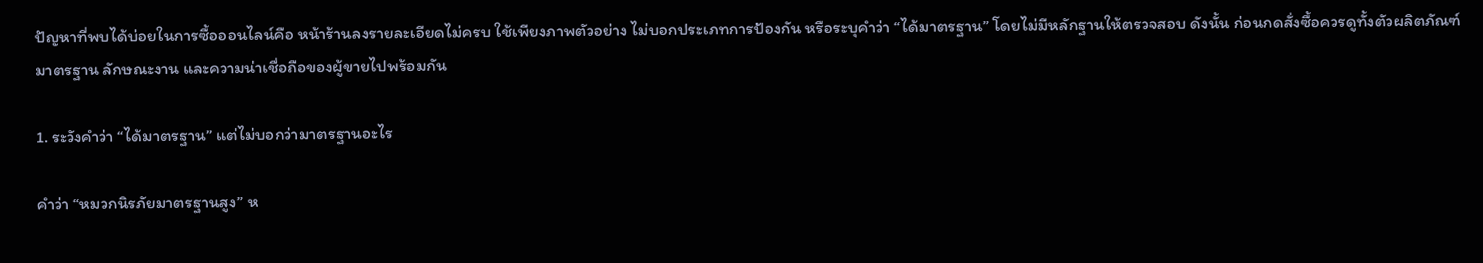ปัญหาที่พบได้บ่อยในการซื้อออนไลน์คือ หน้าร้านลงรายละเอียดไม่ครบ ใช้เพียงภาพตัวอย่าง ไม่บอกประเภทการป้องกัน หรือระบุคำว่า “ได้มาตรฐาน” โดยไม่มีหลักฐานให้ตรวจสอบ ดังนั้น ก่อนกดสั่งซื้อควรดูทั้งตัวผลิตภัณฑ์ มาตรฐาน ลักษณะงาน และความน่าเชื่อถือของผู้ขายไปพร้อมกัน

1. ระวังคำว่า “ได้มาตรฐาน” แต่ไม่บอกว่ามาตรฐานอะไร

คำว่า “หมวกนิรภัยมาตรฐานสูง” ห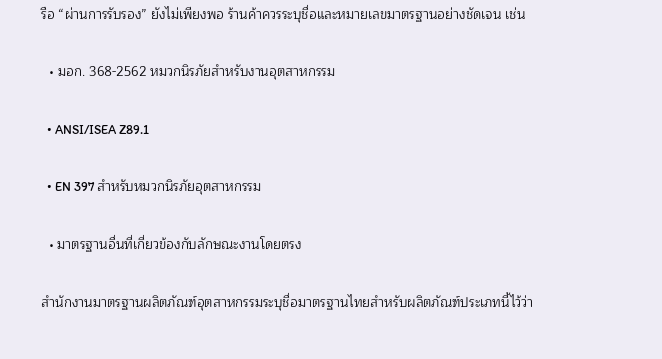รือ “ผ่านการรับรอง” ยังไม่เพียงพอ ร้านค้าควรระบุชื่อและหมายเลขมาตรฐานอย่างชัดเจน เช่น

  • มอก. 368-2562 หมวกนิรภัยสำหรับงานอุตสาหกรรม

  • ANSI/ISEA Z89.1

  • EN 397 สำหรับหมวกนิรภัยอุตสาหกรรม

  • มาตรฐานอื่นที่เกี่ยวข้องกับลักษณะงานโดยตรง

สำนักงานมาตรฐานผลิตภัณฑ์อุตสาหกรรมระบุชื่อมาตรฐานไทยสำหรับผลิตภัณฑ์ประเภทนี้ไว้ว่า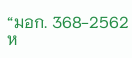“มอก. 368-2562 ห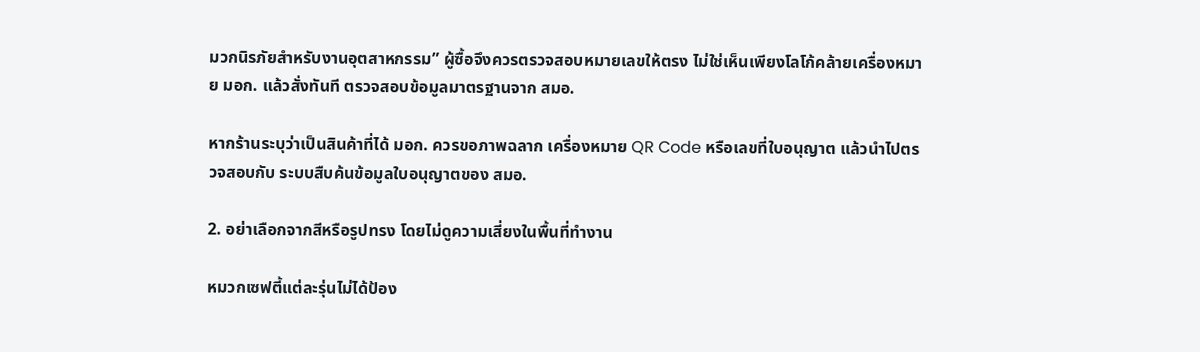มวกนิรภัยสำหรับงานอุตสาหกรรม” ผู้ซื้อจึงควรตรวจสอบหมายเลขให้ตรง ไม่ใช่เห็นเพียงโลโก้คล้ายเครื่องหมาย มอก. แล้วสั่งทันที ตรวจสอบข้อมูลมาตรฐานจาก สมอ.

หากร้านระบุว่าเป็นสินค้าที่ได้ มอก. ควรขอภาพฉลาก เครื่องหมาย QR Code หรือเลขที่ใบอนุญาต แล้วนำไปตรวจสอบกับ ระบบสืบค้นข้อมูลใบอนุญาตของ สมอ.

2. อย่าเลือกจากสีหรือรูปทรง โดยไม่ดูความเสี่ยงในพื้นที่ทำงาน

หมวกเซฟตี้แต่ละรุ่นไม่ได้ป้อง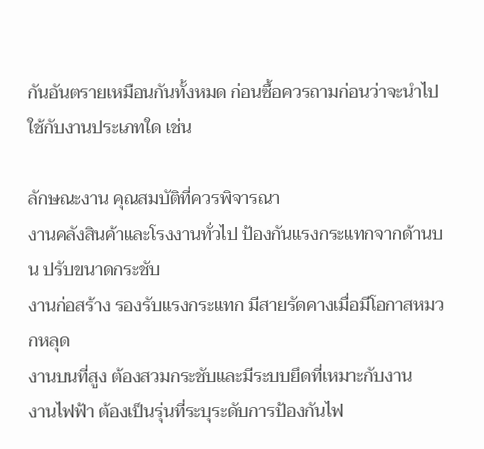กันอันตรายเหมือนกันทั้งหมด ก่อนซื้อควรถามก่อนว่าจะนำไปใช้กับงานประเภทใด เช่น

ลักษณะงาน คุณสมบัติที่ควรพิจารณา
งานคลังสินค้าและโรงงานทั่วไป ป้องกันแรงกระแทกจากด้านบน ปรับขนาดกระชับ
งานก่อสร้าง รองรับแรงกระแทก มีสายรัดคางเมื่อมีโอกาสหมวกหลุด
งานบนที่สูง ต้องสวมกระชับและมีระบบยึดที่เหมาะกับงาน
งานไฟฟ้า ต้องเป็นรุ่นที่ระบุระดับการป้องกันไฟ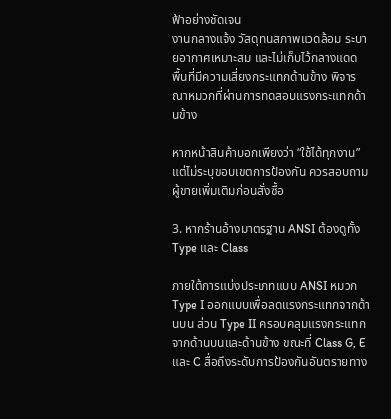ฟ้าอย่างชัดเจน
งานกลางแจ้ง วัสดุทนสภาพแวดล้อม ระบายอากาศเหมาะสม และไม่เก็บไว้กลางแดด
พื้นที่มีความเสี่ยงกระแทกด้านข้าง พิจารณาหมวกที่ผ่านการทดสอบแรงกระแทกด้านข้าง

หากหน้าสินค้าบอกเพียงว่า “ใช้ได้ทุกงาน” แต่ไม่ระบุขอบเขตการป้องกัน ควรสอบถามผู้ขายเพิ่มเติมก่อนสั่งซื้อ

3. หากร้านอ้างมาตรฐาน ANSI ต้องดูทั้ง Type และ Class

ภายใต้การแบ่งประเภทแบบ ANSI หมวก Type I ออกแบบเพื่อลดแรงกระแทกจากด้านบน ส่วน Type II ครอบคลุมแรงกระแทกจากด้านบนและด้านข้าง ขณะที่ Class G, E และ C สื่อถึงระดับการป้องกันอันตรายทาง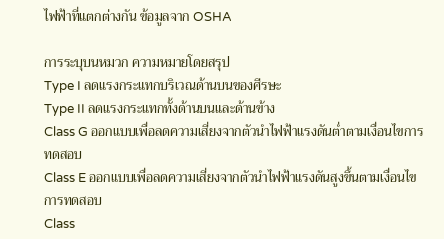ไฟฟ้าที่แตกต่างกัน ข้อมูลจาก OSHA

การระบุบนหมวก ความหมายโดยสรุป
Type I ลดแรงกระแทกบริเวณด้านบนของศีรษะ
Type II ลดแรงกระแทกทั้งด้านบนและด้านข้าง
Class G ออกแบบเพื่อลดความเสี่ยงจากตัวนำไฟฟ้าแรงดันต่ำตามเงื่อนไขการทดสอบ
Class E ออกแบบเพื่อลดความเสี่ยงจากตัวนำไฟฟ้าแรงดันสูงขึ้นตามเงื่อนไขการทดสอบ
Class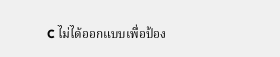C ไม่ได้ออกแบบเพื่อป้อง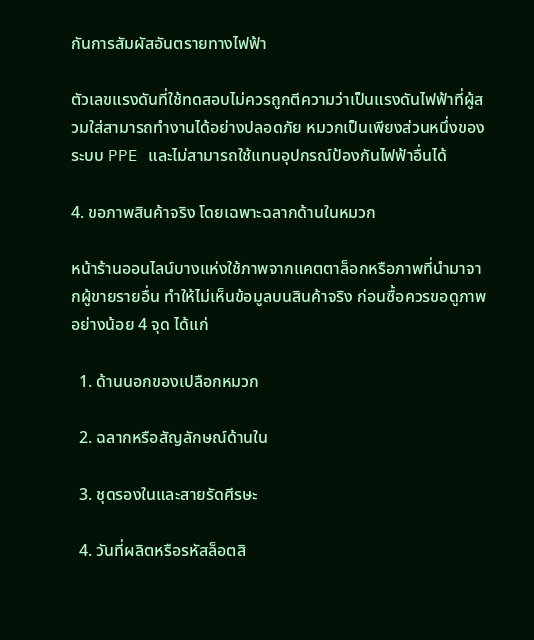กันการสัมผัสอันตรายทางไฟฟ้า

ตัวเลขแรงดันที่ใช้ทดสอบไม่ควรถูกตีความว่าเป็นแรงดันไฟฟ้าที่ผู้สวมใส่สามารถทำงานได้อย่างปลอดภัย หมวกเป็นเพียงส่วนหนึ่งของระบบ PPE และไม่สามารถใช้แทนอุปกรณ์ป้องกันไฟฟ้าอื่นได้

4. ขอภาพสินค้าจริง โดยเฉพาะฉลากด้านในหมวก

หน้าร้านออนไลน์บางแห่งใช้ภาพจากแคตตาล็อกหรือภาพที่นำมาจากผู้ขายรายอื่น ทำให้ไม่เห็นข้อมูลบนสินค้าจริง ก่อนซื้อควรขอดูภาพอย่างน้อย 4 จุด ได้แก่

  1. ด้านนอกของเปลือกหมวก

  2. ฉลากหรือสัญลักษณ์ด้านใน

  3. ชุดรองในและสายรัดศีรษะ

  4. วันที่ผลิตหรือรหัสล็อตสิ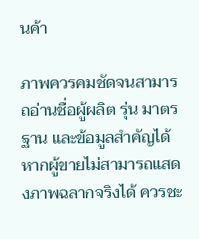นค้า

ภาพควรคมชัดจนสามารถอ่านชื่อผู้ผลิต รุ่น มาตรฐาน และข้อมูลสำคัญได้ หากผู้ขายไม่สามารถแสดงภาพฉลากจริงได้ ควรชะ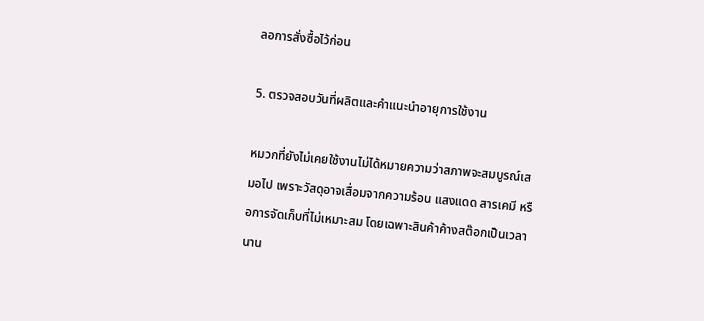ลอการสั่งซื้อไว้ก่อน

5. ตรวจสอบวันที่ผลิตและคำแนะนำอายุการใช้งาน

หมวกที่ยังไม่เคยใช้งานไม่ได้หมายความว่าสภาพจะสมบูรณ์เสมอไป เพราะวัสดุอาจเสื่อมจากความร้อน แสงแดด สารเคมี หรือการจัดเก็บที่ไม่เหมาะสม โดยเฉพาะสินค้าค้างสต๊อกเป็นเวลานาน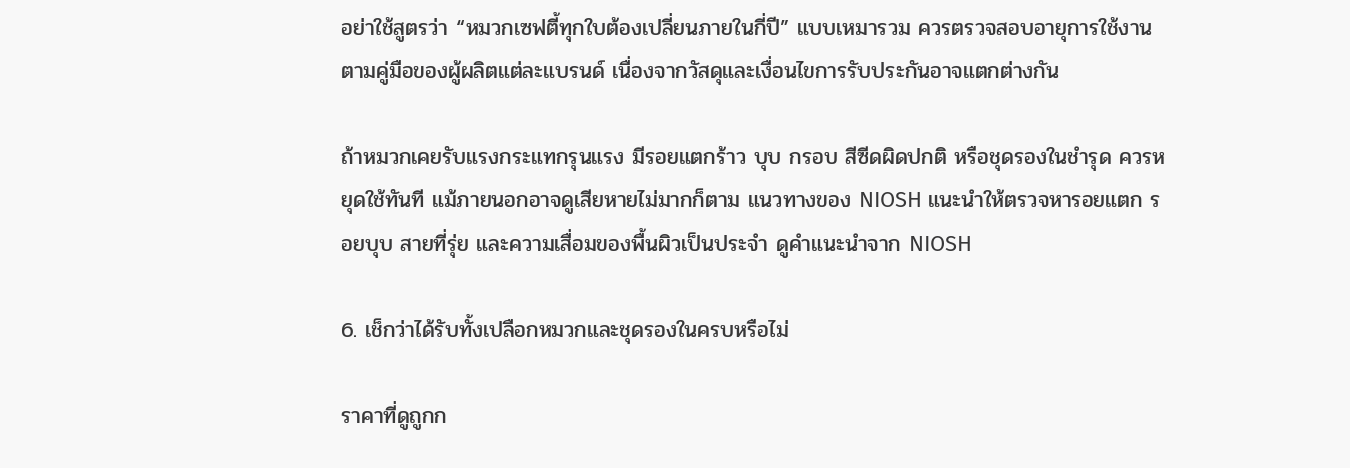อย่าใช้สูตรว่า “หมวกเซฟตี้ทุกใบต้องเปลี่ยนภายในกี่ปี” แบบเหมารวม ควรตรวจสอบอายุการใช้งานตามคู่มือของผู้ผลิตแต่ละแบรนด์ เนื่องจากวัสดุและเงื่อนไขการรับประกันอาจแตกต่างกัน

ถ้าหมวกเคยรับแรงกระแทกรุนแรง มีรอยแตกร้าว บุบ กรอบ สีซีดผิดปกติ หรือชุดรองในชำรุด ควรหยุดใช้ทันที แม้ภายนอกอาจดูเสียหายไม่มากก็ตาม แนวทางของ NIOSH แนะนำให้ตรวจหารอยแตก รอยบุบ สายที่รุ่ย และความเสื่อมของพื้นผิวเป็นประจำ ดูคำแนะนำจาก NIOSH

6. เช็กว่าได้รับทั้งเปลือกหมวกและชุดรองในครบหรือไม่

ราคาที่ดูถูกก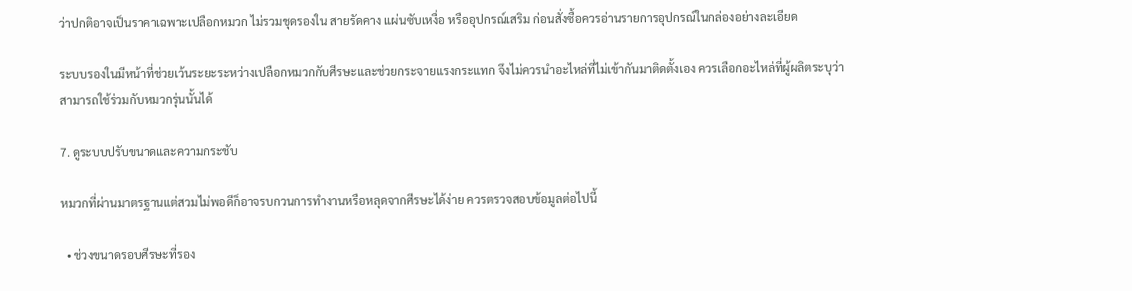ว่าปกติอาจเป็นราคาเฉพาะเปลือกหมวก ไม่รวมชุดรองใน สายรัดคาง แผ่นซับเหงื่อ หรืออุปกรณ์เสริม ก่อนสั่งซื้อควรอ่านรายการอุปกรณ์ในกล่องอย่างละเอียด

ระบบรองในมีหน้าที่ช่วยเว้นระยะระหว่างเปลือกหมวกกับศีรษะและช่วยกระจายแรงกระแทก จึงไม่ควรนำอะไหล่ที่ไม่เข้ากันมาติดตั้งเอง ควรเลือกอะไหล่ที่ผู้ผลิตระบุว่าสามารถใช้ร่วมกับหมวกรุ่นนั้นได้

7. ดูระบบปรับขนาดและความกระชับ

หมวกที่ผ่านมาตรฐานแต่สวมไม่พอดีก็อาจรบกวนการทำงานหรือหลุดจากศีรษะได้ง่าย ควรตรวจสอบข้อมูลต่อไปนี้

  • ช่วงขนาดรอบศีรษะที่รอง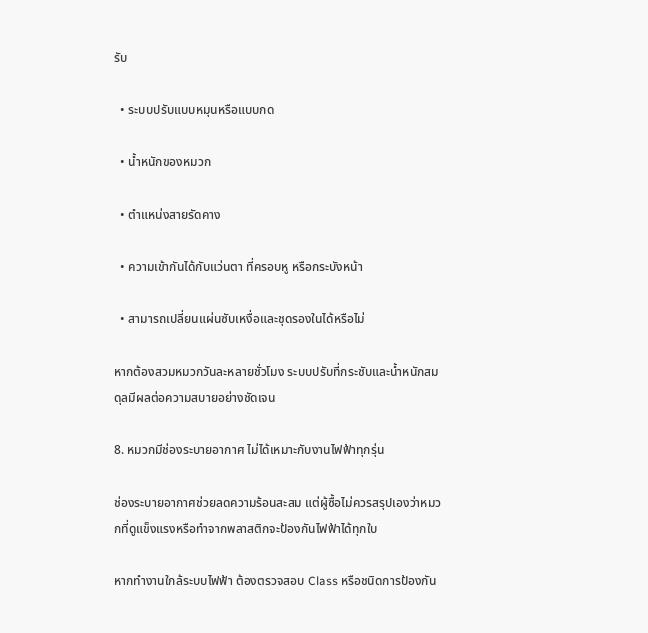รับ

  • ระบบปรับแบบหมุนหรือแบบกด

  • น้ำหนักของหมวก

  • ตำแหน่งสายรัดคาง

  • ความเข้ากันได้กับแว่นตา ที่ครอบหู หรือกระบังหน้า

  • สามารถเปลี่ยนแผ่นซับเหงื่อและชุดรองในได้หรือไม่

หากต้องสวมหมวกวันละหลายชั่วโมง ระบบปรับที่กระชับและน้ำหนักสมดุลมีผลต่อความสบายอย่างชัดเจน

8. หมวกมีช่องระบายอากาศ ไม่ได้เหมาะกับงานไฟฟ้าทุกรุ่น

ช่องระบายอากาศช่วยลดความร้อนสะสม แต่ผู้ซื้อไม่ควรสรุปเองว่าหมวกที่ดูแข็งแรงหรือทำจากพลาสติกจะป้องกันไฟฟ้าได้ทุกใบ

หากทำงานใกล้ระบบไฟฟ้า ต้องตรวจสอบ Class หรือชนิดการป้องกัน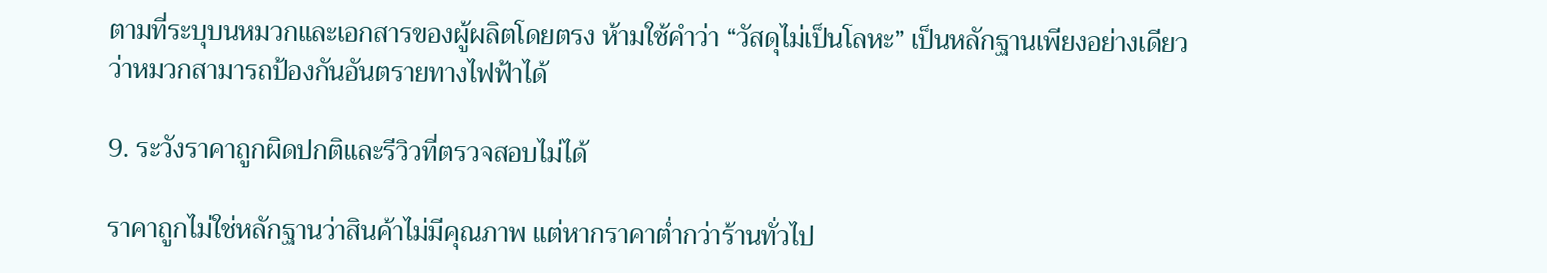ตามที่ระบุบนหมวกและเอกสารของผู้ผลิตโดยตรง ห้ามใช้คำว่า “วัสดุไม่เป็นโลหะ” เป็นหลักฐานเพียงอย่างเดียวว่าหมวกสามารถป้องกันอันตรายทางไฟฟ้าได้

9. ระวังราคาถูกผิดปกติและรีวิวที่ตรวจสอบไม่ได้

ราคาถูกไม่ใช่หลักฐานว่าสินค้าไม่มีคุณภาพ แต่หากราคาต่ำกว่าร้านทั่วไป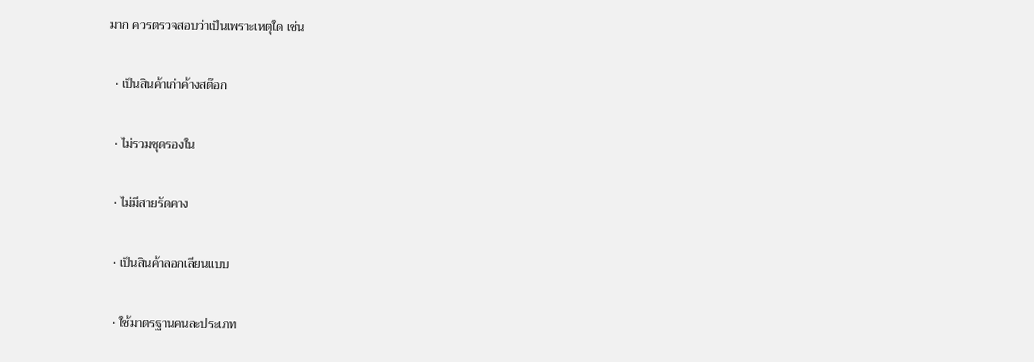มาก ควรตรวจสอบว่าเป็นเพราะเหตุใด เช่น

  • เป็นสินค้าเก่าค้างสต๊อก

  • ไม่รวมชุดรองใน

  • ไม่มีสายรัดคาง

  • เป็นสินค้าลอกเลียนแบบ

  • ใช้มาตรฐานคนละประเภท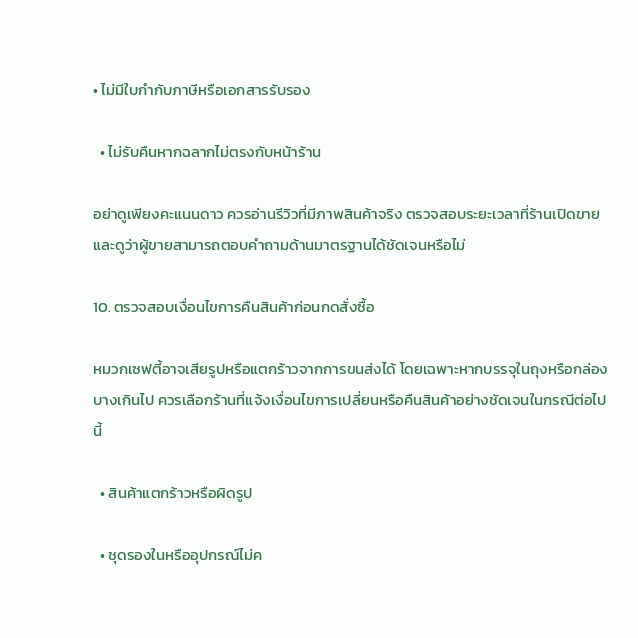• ไม่มีใบกำกับภาษีหรือเอกสารรับรอง

  • ไม่รับคืนหากฉลากไม่ตรงกับหน้าร้าน

อย่าดูเพียงคะแนนดาว ควรอ่านรีวิวที่มีภาพสินค้าจริง ตรวจสอบระยะเวลาที่ร้านเปิดขาย และดูว่าผู้ขายสามารถตอบคำถามด้านมาตรฐานได้ชัดเจนหรือไม่

10. ตรวจสอบเงื่อนไขการคืนสินค้าก่อนกดสั่งซื้อ

หมวกเซฟตี้อาจเสียรูปหรือแตกร้าวจากการขนส่งได้ โดยเฉพาะหากบรรจุในถุงหรือกล่องบางเกินไป ควรเลือกร้านที่แจ้งเงื่อนไขการเปลี่ยนหรือคืนสินค้าอย่างชัดเจนในกรณีต่อไปนี้

  • สินค้าแตกร้าวหรือผิดรูป

  • ชุดรองในหรืออุปกรณ์ไม่ค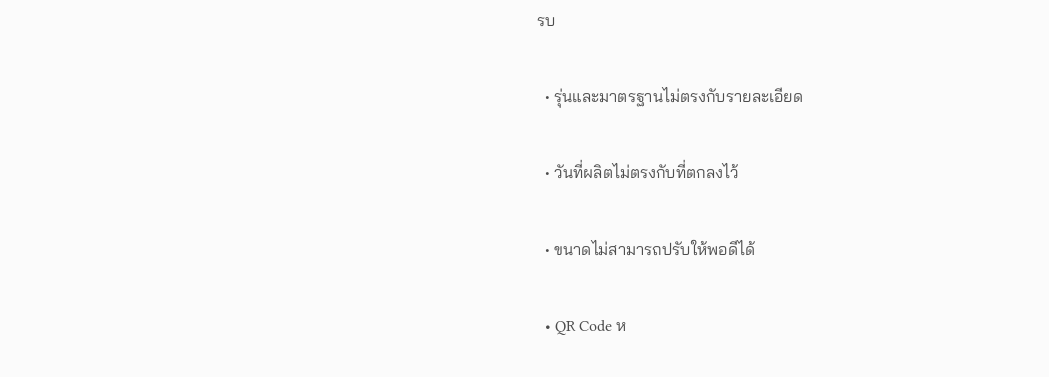รบ

  • รุ่นและมาตรฐานไม่ตรงกับรายละเอียด

  • วันที่ผลิตไม่ตรงกับที่ตกลงไว้

  • ขนาดไม่สามารถปรับให้พอดีได้

  • QR Code ห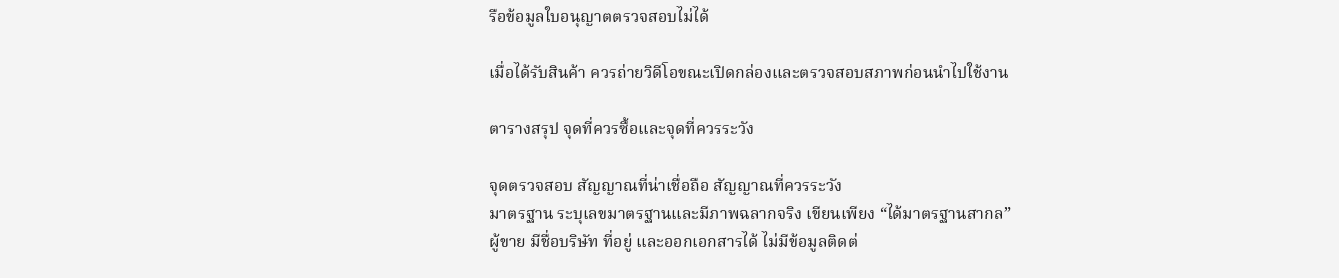รือข้อมูลใบอนุญาตตรวจสอบไม่ได้

เมื่อได้รับสินค้า ควรถ่ายวิดีโอขณะเปิดกล่องและตรวจสอบสภาพก่อนนำไปใช้งาน

ตารางสรุป จุดที่ควรซื้อและจุดที่ควรระวัง

จุดตรวจสอบ สัญญาณที่น่าเชื่อถือ สัญญาณที่ควรระวัง
มาตรฐาน ระบุเลขมาตรฐานและมีภาพฉลากจริง เขียนเพียง “ได้มาตรฐานสากล”
ผู้ขาย มีชื่อบริษัท ที่อยู่ และออกเอกสารได้ ไม่มีข้อมูลติดต่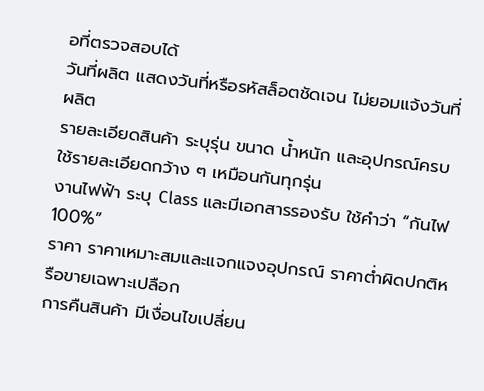อที่ตรวจสอบได้
วันที่ผลิต แสดงวันที่หรือรหัสล็อตชัดเจน ไม่ยอมแจ้งวันที่ผลิต
รายละเอียดสินค้า ระบุรุ่น ขนาด น้ำหนัก และอุปกรณ์ครบ ใช้รายละเอียดกว้าง ๆ เหมือนกันทุกรุ่น
งานไฟฟ้า ระบุ Class และมีเอกสารรองรับ ใช้คำว่า “กันไฟ 100%”
ราคา ราคาเหมาะสมและแจกแจงอุปกรณ์ ราคาต่ำผิดปกติหรือขายเฉพาะเปลือก
การคืนสินค้า มีเงื่อนไขเปลี่ยน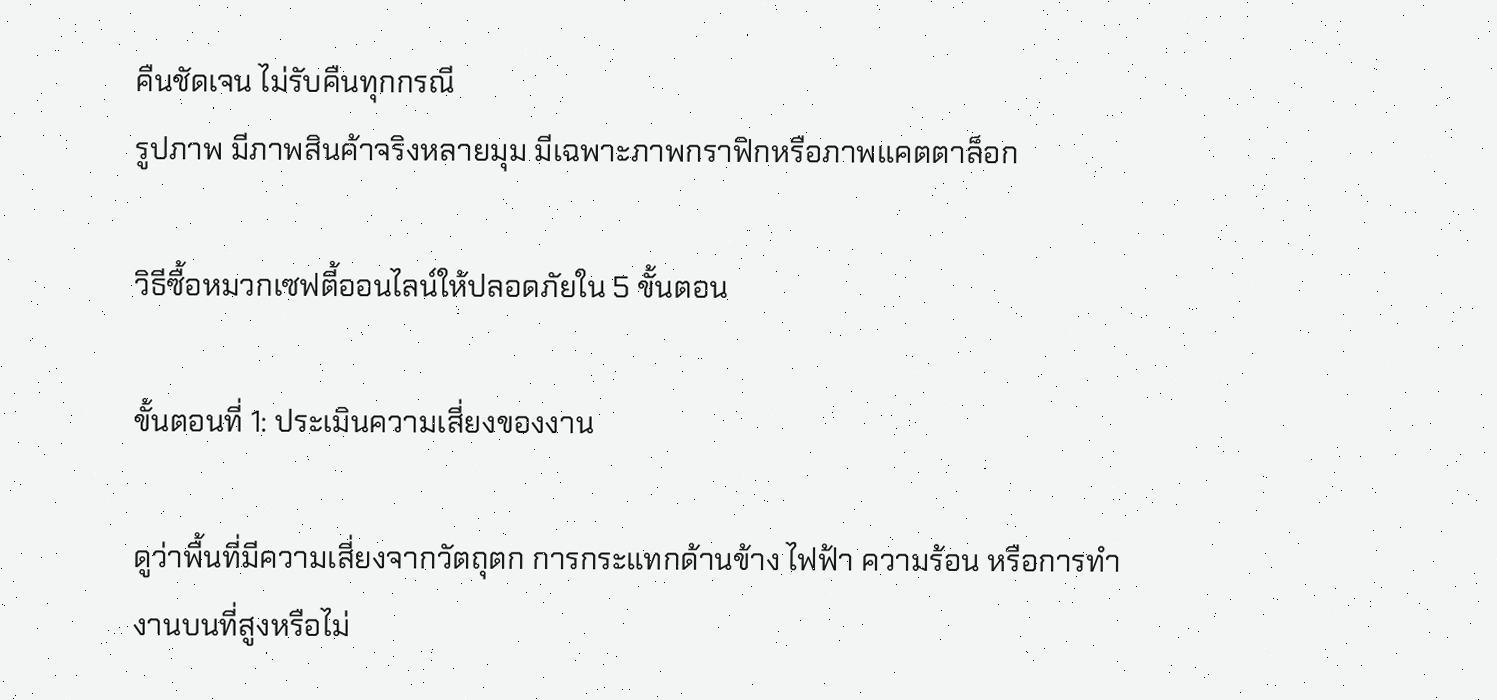คืนชัดเจน ไม่รับคืนทุกกรณี
รูปภาพ มีภาพสินค้าจริงหลายมุม มีเฉพาะภาพกราฟิกหรือภาพแคตตาล็อก

วิธีซื้อหมวกเซฟตี้ออนไลน์ให้ปลอดภัยใน 5 ขั้นตอน

ขั้นตอนที่ 1: ประเมินความเสี่ยงของงาน

ดูว่าพื้นที่มีความเสี่ยงจากวัตถุตก การกระแทกด้านข้าง ไฟฟ้า ความร้อน หรือการทำงานบนที่สูงหรือไม่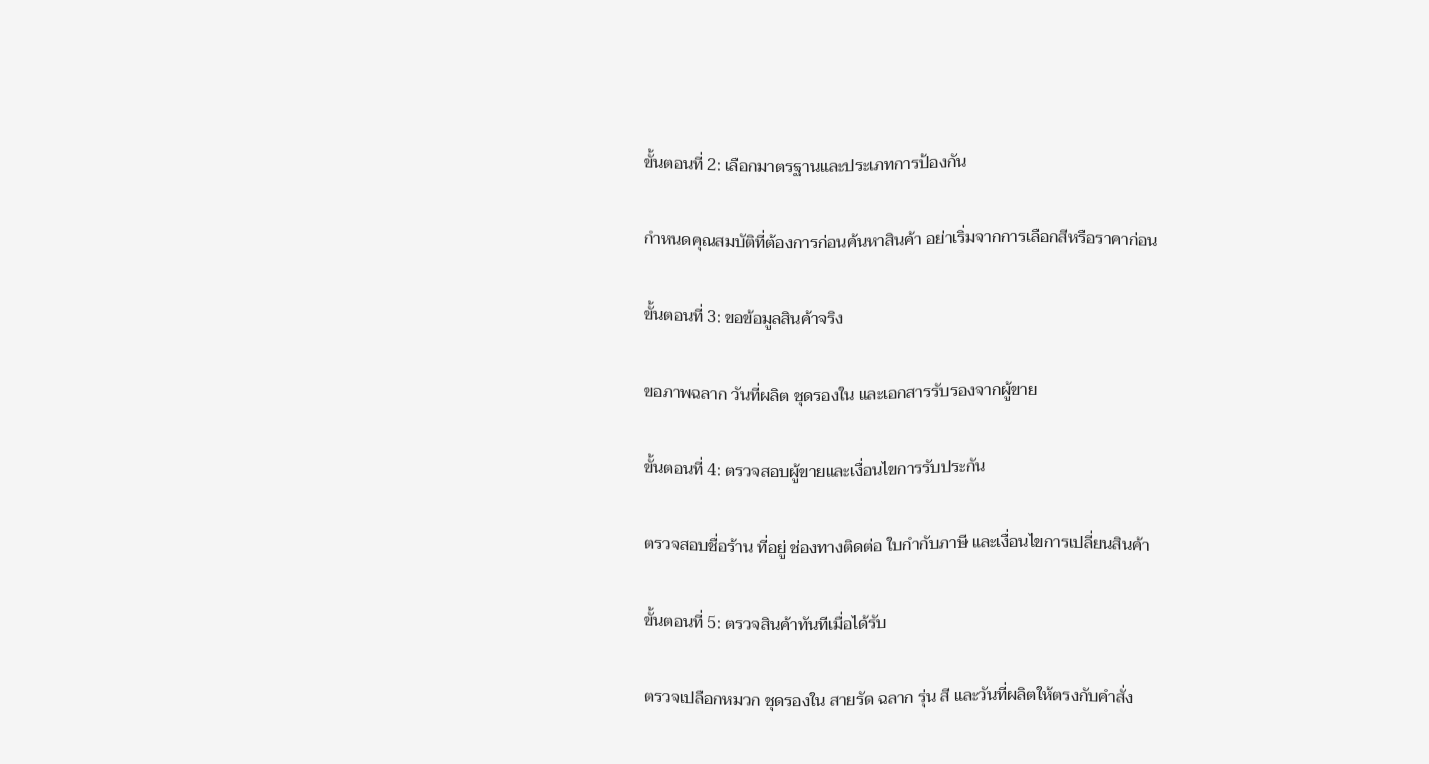ขั้นตอนที่ 2: เลือกมาตรฐานและประเภทการป้องกัน

กำหนดคุณสมบัติที่ต้องการก่อนค้นหาสินค้า อย่าเริ่มจากการเลือกสีหรือราคาก่อน

ขั้นตอนที่ 3: ขอข้อมูลสินค้าจริง

ขอภาพฉลาก วันที่ผลิต ชุดรองใน และเอกสารรับรองจากผู้ขาย

ขั้นตอนที่ 4: ตรวจสอบผู้ขายและเงื่อนไขการรับประกัน

ตรวจสอบชื่อร้าน ที่อยู่ ช่องทางติดต่อ ใบกำกับภาษี และเงื่อนไขการเปลี่ยนสินค้า

ขั้นตอนที่ 5: ตรวจสินค้าทันทีเมื่อได้รับ

ตรวจเปลือกหมวก ชุดรองใน สายรัด ฉลาก รุ่น สี และวันที่ผลิตให้ตรงกับคำสั่ง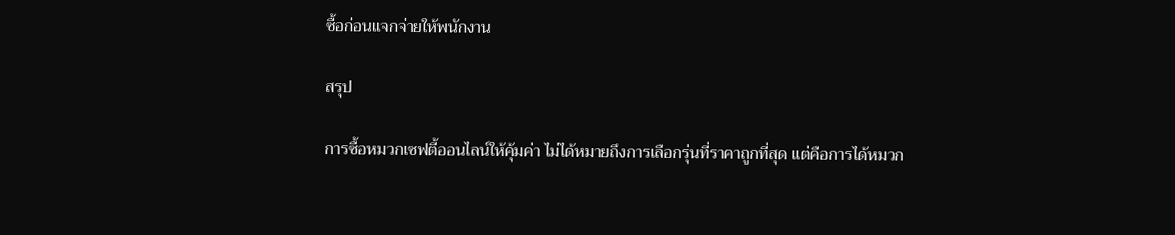ซื้อก่อนแจกจ่ายให้พนักงาน

สรุป

การซื้อหมวกเซฟตี้ออนไลน์ให้คุ้มค่า ไม่ได้หมายถึงการเลือกรุ่นที่ราคาถูกที่สุด แต่คือการได้หมวก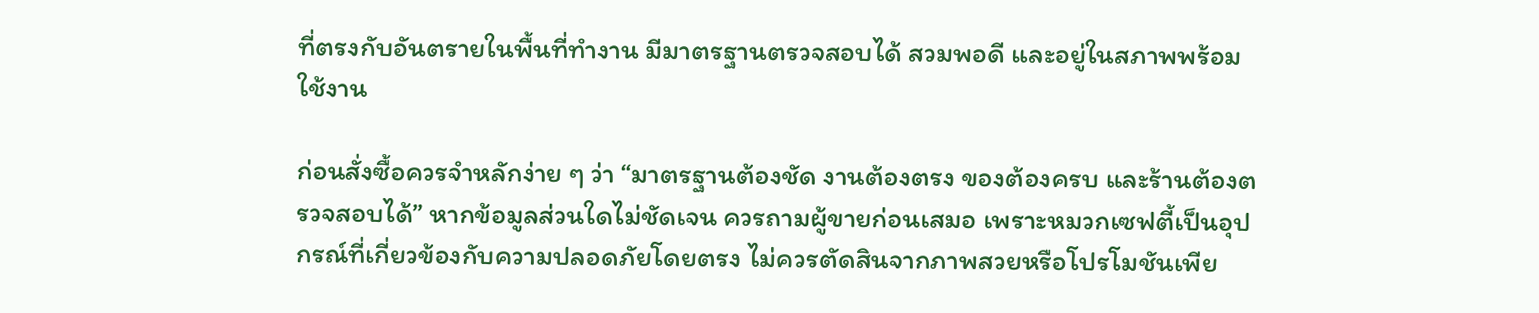ที่ตรงกับอันตรายในพื้นที่ทำงาน มีมาตรฐานตรวจสอบได้ สวมพอดี และอยู่ในสภาพพร้อมใช้งาน

ก่อนสั่งซื้อควรจำหลักง่าย ๆ ว่า “มาตรฐานต้องชัด งานต้องตรง ของต้องครบ และร้านต้องตรวจสอบได้” หากข้อมูลส่วนใดไม่ชัดเจน ควรถามผู้ขายก่อนเสมอ เพราะหมวกเซฟตี้เป็นอุปกรณ์ที่เกี่ยวข้องกับความปลอดภัยโดยตรง ไม่ควรตัดสินจากภาพสวยหรือโปรโมชันเพีย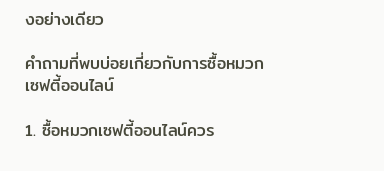งอย่างเดียว

คำถามที่พบบ่อยเกี่ยวกับการซื้อหมวกเซฟตี้ออนไลน์

1. ซื้อหมวกเซฟตี้ออนไลน์ควร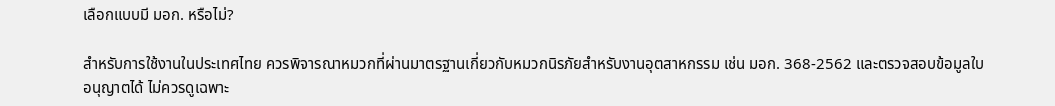เลือกแบบมี มอก. หรือไม่?

สำหรับการใช้งานในประเทศไทย ควรพิจารณาหมวกที่ผ่านมาตรฐานเกี่ยวกับหมวกนิรภัยสำหรับงานอุตสาหกรรม เช่น มอก. 368-2562 และตรวจสอบข้อมูลใบอนุญาตได้ ไม่ควรดูเฉพาะ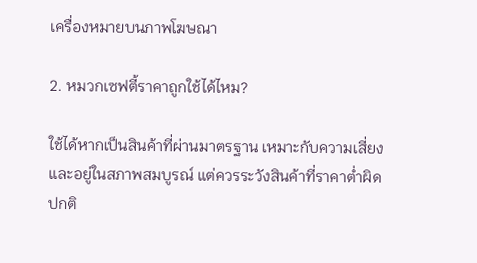เครื่องหมายบนภาพโฆษณา

2. หมวกเซฟตี้ราคาถูกใช้ได้ไหม?

ใช้ได้หากเป็นสินค้าที่ผ่านมาตรฐาน เหมาะกับความเสี่ยง และอยู่ในสภาพสมบูรณ์ แต่ควรระวังสินค้าที่ราคาต่ำผิดปกติ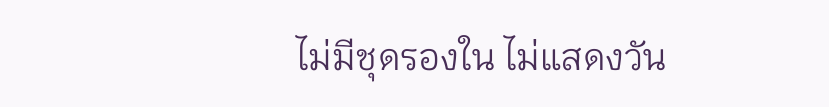ไม่มีชุดรองใน ไม่แสดงวัน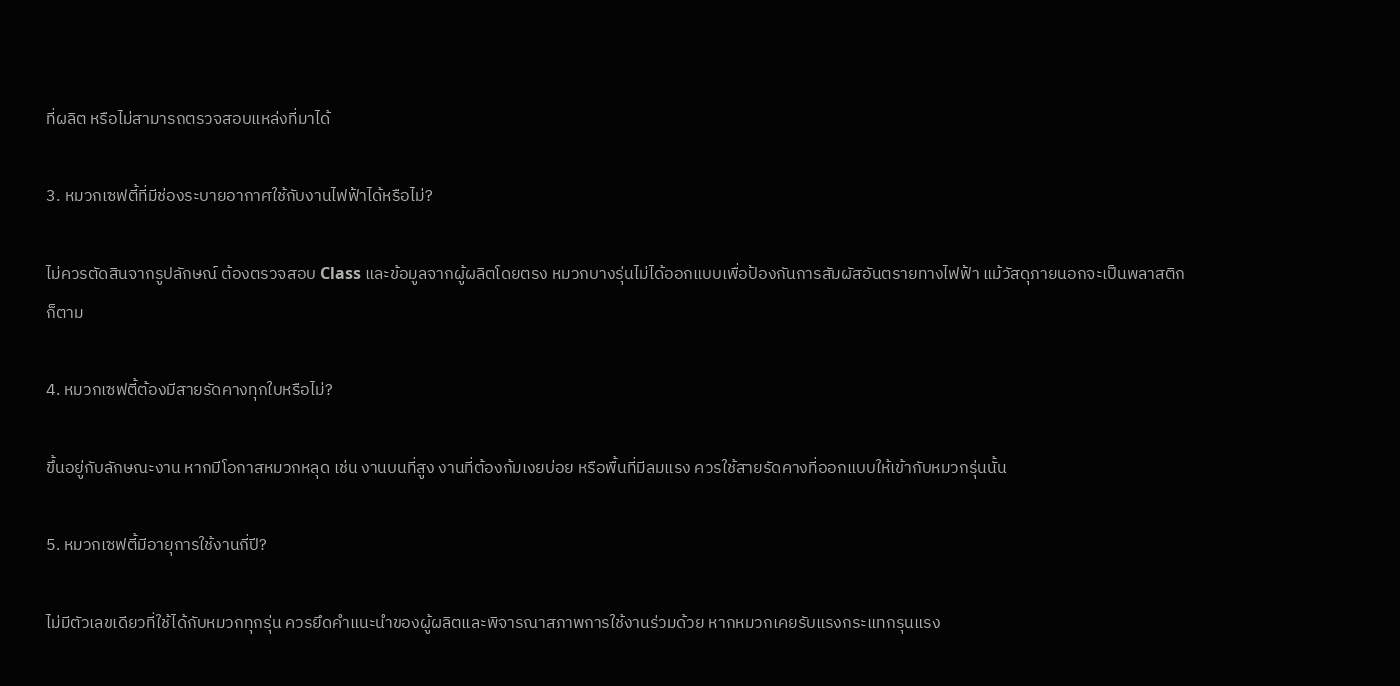ที่ผลิต หรือไม่สามารถตรวจสอบแหล่งที่มาได้

3. หมวกเซฟตี้ที่มีช่องระบายอากาศใช้กับงานไฟฟ้าได้หรือไม่?

ไม่ควรตัดสินจากรูปลักษณ์ ต้องตรวจสอบ Class และข้อมูลจากผู้ผลิตโดยตรง หมวกบางรุ่นไม่ได้ออกแบบเพื่อป้องกันการสัมผัสอันตรายทางไฟฟ้า แม้วัสดุภายนอกจะเป็นพลาสติกก็ตาม

4. หมวกเซฟตี้ต้องมีสายรัดคางทุกใบหรือไม่?

ขึ้นอยู่กับลักษณะงาน หากมีโอกาสหมวกหลุด เช่น งานบนที่สูง งานที่ต้องก้มเงยบ่อย หรือพื้นที่มีลมแรง ควรใช้สายรัดคางที่ออกแบบให้เข้ากับหมวกรุ่นนั้น

5. หมวกเซฟตี้มีอายุการใช้งานกี่ปี?

ไม่มีตัวเลขเดียวที่ใช้ได้กับหมวกทุกรุ่น ควรยึดคำแนะนำของผู้ผลิตและพิจารณาสภาพการใช้งานร่วมด้วย หากหมวกเคยรับแรงกระแทกรุนแรง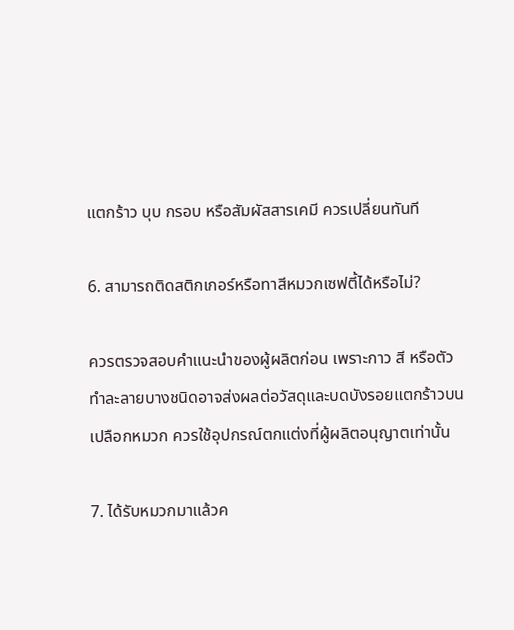แตกร้าว บุบ กรอบ หรือสัมผัสสารเคมี ควรเปลี่ยนทันที

6. สามารถติดสติกเกอร์หรือทาสีหมวกเซฟตี้ได้หรือไม่?

ควรตรวจสอบคำแนะนำของผู้ผลิตก่อน เพราะกาว สี หรือตัวทำละลายบางชนิดอาจส่งผลต่อวัสดุและบดบังรอยแตกร้าวบนเปลือกหมวก ควรใช้อุปกรณ์ตกแต่งที่ผู้ผลิตอนุญาตเท่านั้น

7. ได้รับหมวกมาแล้วค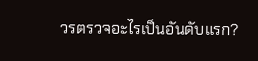วรตรวจอะไรเป็นอันดับแรก?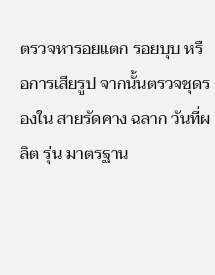ตรวจหารอยแตก รอยบุบ หรือการเสียรูป จากนั้นตรวจชุดรองใน สายรัดคาง ฉลาก วันที่ผลิต รุ่น มาตรฐาน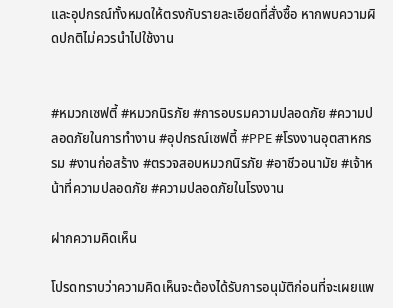และอุปกรณ์ทั้งหมดให้ตรงกับรายละเอียดที่สั่งซื้อ หากพบความผิดปกติไม่ควรนำไปใช้งาน


#หมวกเซฟตี้ #หมวกนิรภัย #การอบรมความปลอดภัย #ความปลอดภัยในการทำงาน #อุปกรณ์เซฟตี้ #PPE #โรงงานอุตสาหกรรม #งานก่อสร้าง #ตรวจสอบหมวกนิรภัย #อาชีวอนามัย #เจ้าหน้าที่ความปลอดภัย #ความปลอดภัยในโรงงาน

ฝากความคิดเห็น

โปรดทราบว่าความคิดเห็นจะต้องได้รับการอนุมัติก่อนที่จะเผยแพ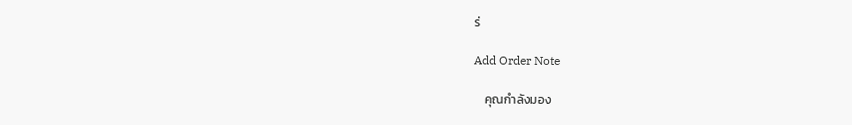ร่

Add Order Note

    คุณกำลังมอง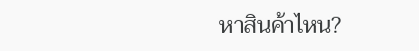หาสินค้าไหน?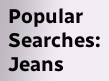Popular Searches:  Jeans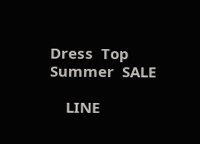Dress  Top  Summer  SALE

    LINE